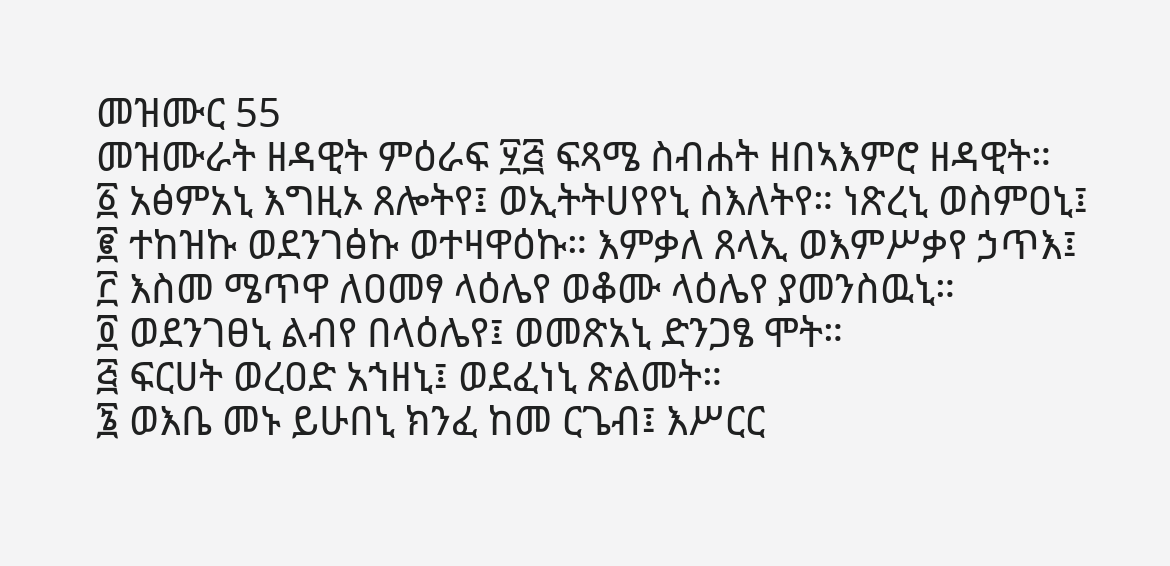መዝሙር 55
መዝሙራት ዘዳዊት ምዕራፍ ፶፭ ፍጻሜ ስብሐት ዘበኣእምሮ ዘዳዊት።
፩ አፅምአኒ እግዚኦ ጸሎትየ፤ ወኢትትሀየየኒ ስእለትየ። ነጽረኒ ወስምዐኒ፤
፪ ተከዝኩ ወደንገፅኩ ወተዛዋዕኩ። እምቃለ ጸላኢ ወእምሥቃየ ኃጥእ፤
፫ እስመ ሜጥዋ ለዐመፃ ላዕሌየ ወቆሙ ላዕሌየ ያመንስዉኒ።
፬ ወደንገፀኒ ልብየ በላዕሌየ፤ ወመጽአኒ ድንጋፄ ሞት።
፭ ፍርሀት ወረዐድ አኀዘኒ፤ ወደፈነኒ ጽልመት።
፮ ወእቤ መኑ ይሁበኒ ክንፈ ከመ ርጌብ፤ እሥርር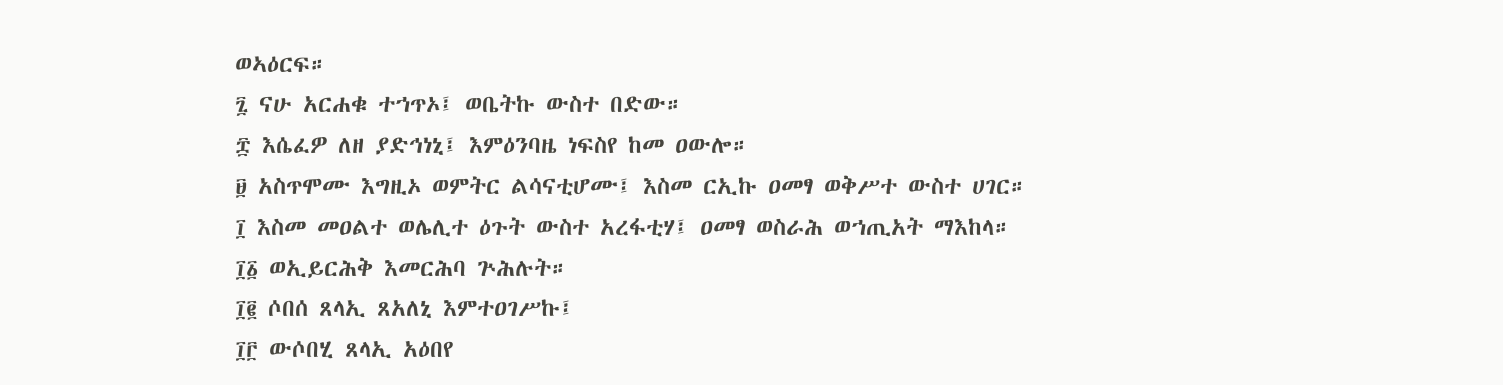ወኣዕርፍ።
፯ ናሁ አርሐቁ ተኀጥኦ፤ ወቤትኩ ውስተ በድው።
፰ እሴፈዎ ለዘ ያድኅነኒ፤ እምዕንባዜ ነፍስየ ከመ ዐውሎ።
፱ አስጥሞሙ እግዚኦ ወምትር ልሳናቲሆሙ፤ እስመ ርኢኩ ዐመፃ ወቅሥተ ውስተ ሀገር።
፲ እስመ መዐልተ ወሌሊተ ዕጉት ውስተ አረፋቲሃ፤ ዐመፃ ወስራሕ ወኀጢአት ማእከላ።
፲፩ ወኢይርሕቅ እመርሕባ ጕሕሉት።
፲፪ ሶበሰ ጸላኢ ጸአለኒ እምተዐገሥኩ፤
፲፫ ውሶበሂ ጸላኢ አዕበየ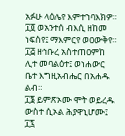አፉሁ ላዕሌየ እምተኀባእክዎ።
፲፬ ወአንተሰ ብእሲ ዘከመ ነፍስየ፤ ማእምርየ ወዐውቅየ።
፲፭ ዘኅቡረ አስተጠዐምከ ሊተ መባልዕተ፤ ወነሐውር ቤተ እግዚአብሔር በአሐዱ ልብ።
፲፮ ይምጽኦሙ ሞት ወይረዱ ውስተ ሲኦል ሕያዋኒሆሙ፤
፲፯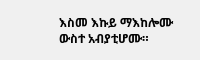እስመ እኩይ ማእከሎሙ ውስተ አብያቲሆሙ።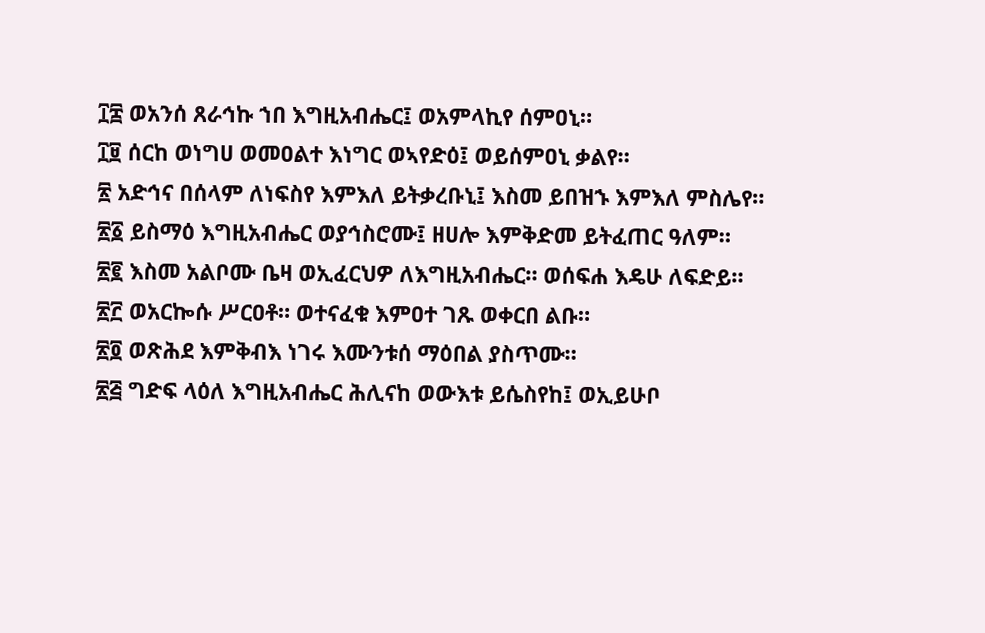፲፰ ወአንሰ ጸራኅኩ ኀበ እግዚአብሔር፤ ወአምላኪየ ሰምዐኒ።
፲፱ ሰርከ ወነግሀ ወመዐልተ እነግር ወኣየድዕ፤ ወይሰምዐኒ ቃልየ።
፳ አድኅና በሰላም ለነፍስየ እምእለ ይትቃረቡኒ፤ እስመ ይበዝኁ እምእለ ምስሌየ።
፳፩ ይስማዕ እግዚአብሔር ወያኅስሮሙ፤ ዘሀሎ እምቅድመ ይትፈጠር ዓለም።
፳፪ እስመ አልቦሙ ቤዛ ወኢፈርህዎ ለእግዚአብሔር። ወሰፍሐ እዴሁ ለፍድይ።
፳፫ ወአርኰሱ ሥርዐቶ። ወተናፈቁ እምዐተ ገጹ ወቀርበ ልቡ።
፳፬ ወጽሕደ እምቅብእ ነገሩ እሙንቱሰ ማዕበል ያስጥሙ።
፳፭ ግድፍ ላዕለ እግዚአብሔር ሕሊናከ ወውእቱ ይሴስየከ፤ ወኢይሁቦ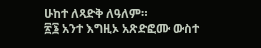ሁከተ ለጻድቅ ለዓለም።
፳፮ አንተ እግዚኦ አጽድፎሙ ውስተ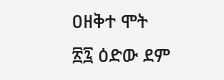ዐዘቅተ ሞት
፳፯ ዕድው ደም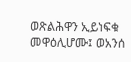ወጽልሕዋን ኢይነፍቁ መዋዕሊሆሙ፤ ወአንሰ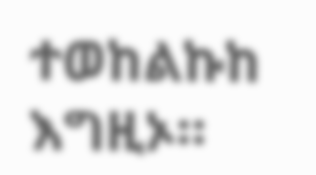ተወከልኩከ እግዚኦ።